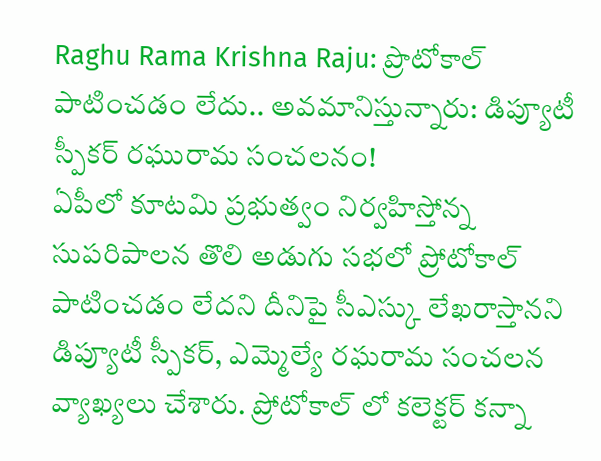Raghu Rama Krishna Raju: ప్రొటోకాల్ పాటించడం లేదు.. అవమానిస్తున్నారు: డిప్యూటీ స్పీకర్ రఘురామ సంచలనం!
ఏపీలో కూటమి ప్రభుత్వం నిర్వహిస్తోన్న సుపరిపాలన తొలి అడుగు సభలో ప్రోటోకాల్ పాటించడం లేదని దీనిపై సీఎస్కు లేఖరాస్తానని డిప్యూటీ స్పీకర్, ఎమ్మెల్యే రఘరామ సంచలన వ్యాఖ్యలు చేశారు. ప్రోటోకాల్ లో కలెక్టర్ కన్నా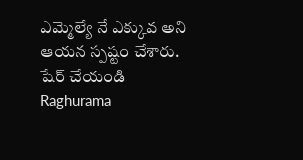ఎమ్మెల్యే నే ఎక్కువ అని ఆయన స్పష్టం చేశారు.
షేర్ చేయండి
Raghurama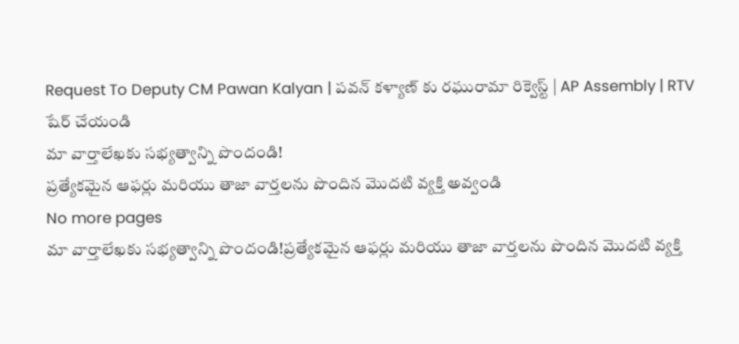Request To Deputy CM Pawan Kalyan | పవన్ కళ్యాణ్ కు రఘురామా రిక్వెస్ట్ | AP Assembly | RTV
షేర్ చేయండి
మా వార్తాలేఖకు సభ్యత్వాన్ని పొందండి!
ప్రత్యేకమైన ఆఫర్లు మరియు తాజా వార్తలను పొందిన మొదటి వ్యక్తి అవ్వండి
No more pages
మా వార్తాలేఖకు సభ్యత్వాన్ని పొందండి!ప్రత్యేకమైన ఆఫర్లు మరియు తాజా వార్తలను పొందిన మొదటి వ్యక్తి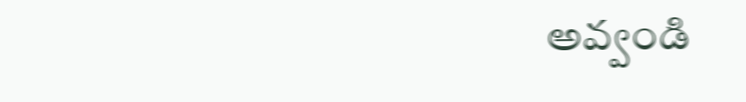అవ్వండి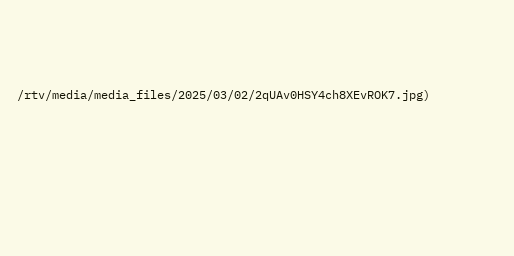/rtv/media/media_files/2025/03/02/2qUAv0HSY4ch8XEvROK7.jpg)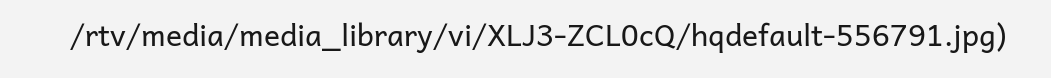/rtv/media/media_library/vi/XLJ3-ZCL0cQ/hqdefault-556791.jpg)